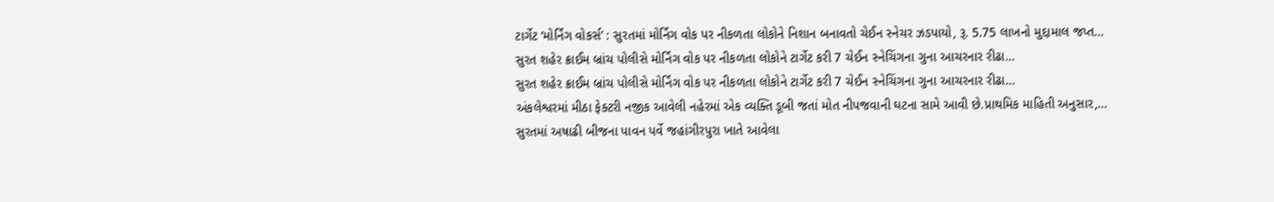ટાર્ગેટ ‘મોર્નિંગ વોકર્સ’ : સુરતમાં મોર્નિંગ વોક પર નીકળતા લોકોને નિશાન બનાવતો ચેઈન સ્નેચર ઝડપાયો, રૂ. 5.75 લાખનો મુદ્દામાલ જપ્ત…
સુરત શહેર ક્રાઈમ બ્રાંચ પોલીસે મોર્નિંગ વોક પર નીકળતા લોકોને ટાર્ગેટ કરી 7 ચેઈન સ્નેચિંગના ગુના આચરનાર રીઢા…
સુરત શહેર ક્રાઈમ બ્રાંચ પોલીસે મોર્નિંગ વોક પર નીકળતા લોકોને ટાર્ગેટ કરી 7 ચેઈન સ્નેચિંગના ગુના આચરનાર રીઢા…
અંકલેશ્વરમાં મીઠા ફેક્ટરી નજીક આવેલી નહેરમાં એક વ્યક્તિ ડૂબી જતાં મોત નીપજવાની ઘટના સામે આવી છે.પ્રાથમિક માહિતી અનુસાર,…
સુરતમાં અષાઢી બીજના પાવન પર્વે જહાંગીરપુરા ખાતે આવેલા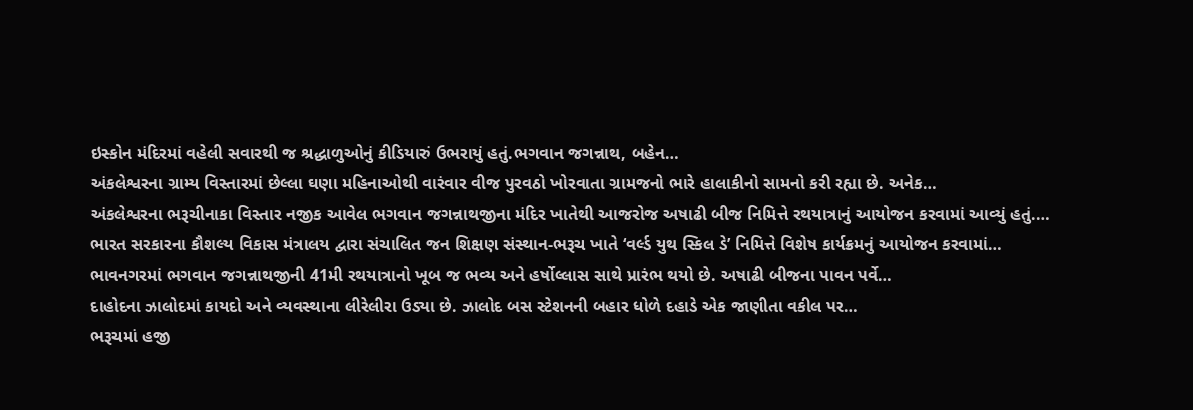ઇસ્કોન મંદિરમાં વહેલી સવારથી જ શ્રદ્ધાળુઓનું કીડિયારું ઉભરાયું હતું.ભગવાન જગન્નાથ, બહેન…
અંકલેશ્વરના ગ્રામ્ય વિસ્તારમાં છેલ્લા ઘણા મહિનાઓથી વારંવાર વીજ પુરવઠો ખોરવાતા ગ્રામજનો ભારે હાલાકીનો સામનો કરી રહ્યા છે. અનેક…
અંકલેશ્વરના ભરૂચીનાકા વિસ્તાર નજીક આવેલ ભગવાન જગન્નાથજીના મંદિર ખાતેથી આજરોજ અષાઢી બીજ નિમિત્તે રથયાત્રાનું આયોજન કરવામાં આવ્યું હતું.…
ભારત સરકારના કૌશલ્ય વિકાસ મંત્રાલય દ્વારા સંચાલિત જન શિક્ષણ સંસ્થાન-ભરૂચ ખાતે ‘વર્લ્ડ યુથ સ્કિલ ડે’ નિમિત્તે વિશેષ કાર્યક્રમનું આયોજન કરવામાં…
ભાવનગરમાં ભગવાન જગન્નાથજીની 41મી રથયાત્રાનો ખૂબ જ ભવ્ય અને હર્ષોલ્લાસ સાથે પ્રારંભ થયો છે. અષાઢી બીજના પાવન પર્વે…
દાહોદના ઝાલોદમાં કાયદો અને વ્યવસ્થાના લીરેલીરા ઉડ્યા છે. ઝાલોદ બસ સ્ટેશનની બહાર ધોળે દહાડે એક જાણીતા વકીલ પર…
ભરૂચમાં હજી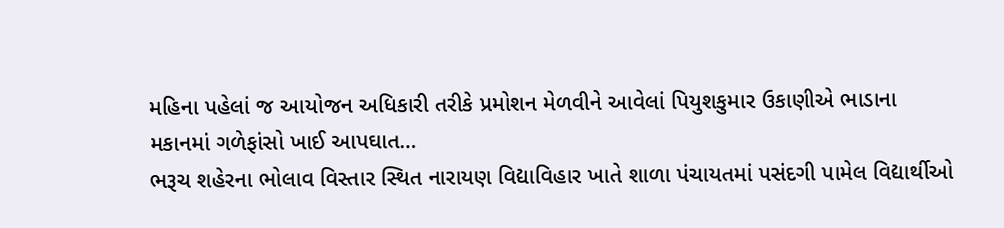મહિના પહેલાં જ આયોજન અધિકારી તરીકે પ્રમોશન મેળવીને આવેલાં પિયુશકુમાર ઉકાણીએ ભાડાના મકાનમાં ગળેફાંસો ખાઈ આપઘાત…
ભરૂચ શહેરના ભોલાવ વિસ્તાર સ્થિત નારાયણ વિદ્યાવિહાર ખાતે શાળા પંચાયતમાં પસંદગી પામેલ વિદ્યાર્થીઓ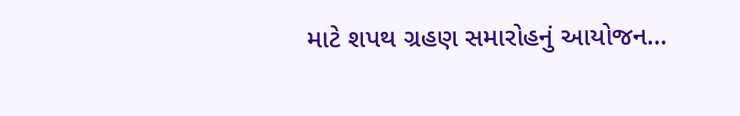માટે શપથ ગ્રહણ સમારોહનું આયોજન…